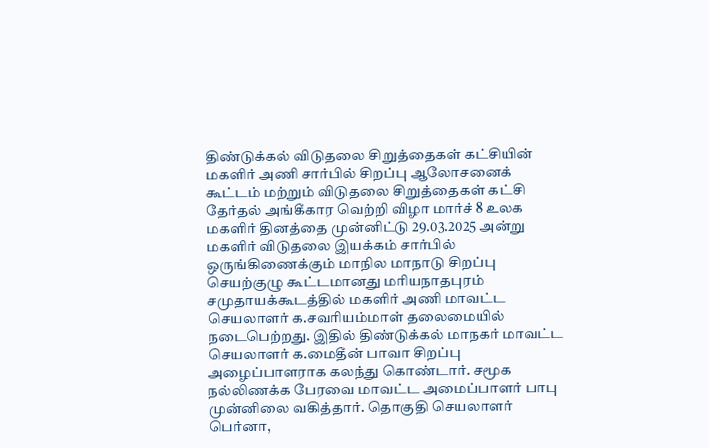திண்டுக்கல் விடுதலை சிறுத்தைகள் கட்சியின் மகளிர் அணி சார்பில் சிறப்பு ஆலோசனைக் கூட்டம் மற்றும் விடுதலை சிறுத்தைகள் கட்சி தேர்தல் அங்கீகார வெற்றி விழா மார்ச் 8 உலக மகளிர் தினத்தை முன்னிட்டு 29.03.2025 அன்று மகளிர் விடுதலை இயக்கம் சார்பில் ஒருங்கிணைக்கும் மாநில மாநாடு சிறப்பு செயற்குழு கூட்டமானது மரியநாதபுரம் சமுதாயக்கூடத்தில் மகளிர் அணி மாவட்ட செயலாளர் க.சவரியம்மாள் தலைமையில் நடைபெற்றது. இதில் திண்டுக்கல் மாநகர் மாவட்ட செயலாளர் க.மைதீன் பாவா சிறப்பு அழைப்பாளராக கலந்து கொண்டார். சமூக நல்லிணக்க பேரவை மாவட்ட அமைப்பாளர் பாபு முன்னிலை வகித்தார். தொகுதி செயலாளர் பெர்னா,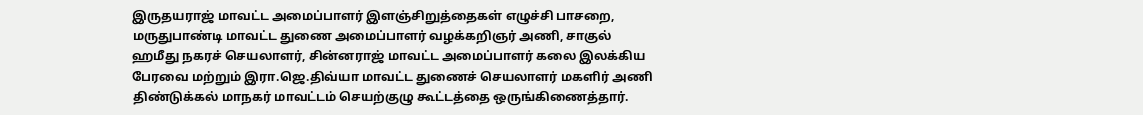இருதயராஜ் மாவட்ட அமைப்பாளர் இளஞ்சிறுத்தைகள் எழுச்சி பாசறை, மருதுபாண்டி மாவட்ட துணை அமைப்பாளர் வழக்கறிஞர் அணி, சாகுல் ஹமீது நகரச் செயலாளர், சின்னராஜ் மாவட்ட அமைப்பாளர் கலை இலக்கிய பேரவை மற்றும் இரா.ஜெ.திவ்யா மாவட்ட துணைச் செயலாளர் மகளிர் அணி திண்டுக்கல் மாநகர் மாவட்டம் செயற்குழு கூட்டத்தை ஒருங்கிணைத்தார்.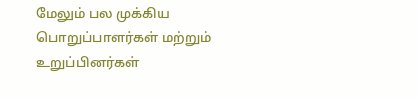மேலும் பல முக்கிய பொறுப்பாளர்கள் மற்றும் உறுப்பினர்கள்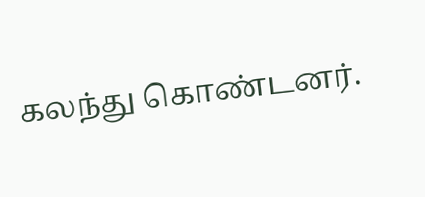கலந்து கொண்டனர்.